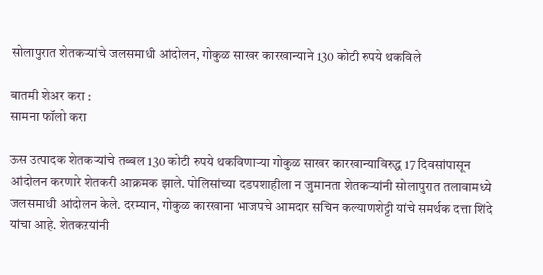सोलापुरात शेतकऱ्यांचे जलसमाधी आंदोलन, गोकुळ साखर कारखान्याने 130 कोटी रुपये थकविले

बातमी शेअर करा :
सामना फॉलो करा

ऊस उत्पादक शेतकऱ्यांचे तब्बल 130 कोटी रुपये थकविणाऱ्या गोकुळ साखर कारखान्याविरुद्ध 17 दिवसांपासून आंदोलन करणारे शेतकरी आक्रमक झाले. पोलिसांच्या दडपशाहीला न जुमानता शेतकऱ्यांनी सोलापुरात तलावामध्ये जलसमाधी आंदोलन केले. दरम्यान, गोकुळ कारखाना भाजपचे आमदार सचिन कल्याणशेट्टी यांचे समर्थक दत्ता शिंदे यांचा आहे. शेतकऱयांनी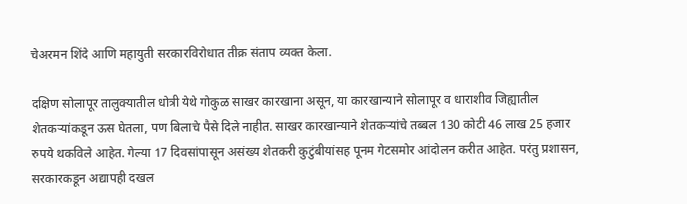चेअरमन शिंदे आणि महायुती सरकारविरोधात तीक्र संताप व्यक्त केला.

दक्षिण सोलापूर तालुक्यातील धोत्री येथे गोकुळ साखर कारखाना असून, या कारखान्याने सोलापूर व धाराशीव जिह्यातील शेतकऱ्यांकडून ऊस घेतला, पण बिलाचे पैसे दिले नाहीत. साखर कारखान्याने शेतकऱ्यांचे तब्बल 130 कोटी 46 लाख 25 हजार रुपये थकविले आहेत. गेल्या 17 दिवसांपासून असंख्य शेतकरी कुटुंबीयांसह पूनम गेटसमोर आंदोलन करीत आहेत. परंतु प्रशासन, सरकारकडून अद्यापही दखल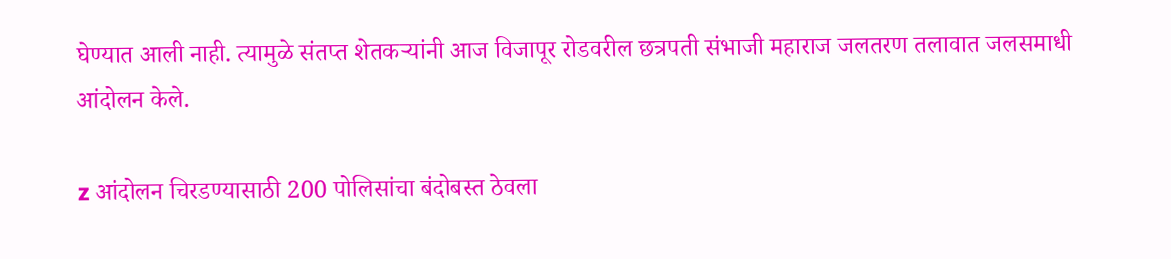घेण्यात आली नाही. त्यामुळे संतप्त शेतकऱ्यांनी आज विजापूर रोडवरील छत्रपती संभाजी महाराज जलतरण तलावात जलसमाधी आंदोलन केले.

z आंदोलन चिरडण्यासाठी 200 पोलिसांचा बंदोबस्त ठेवला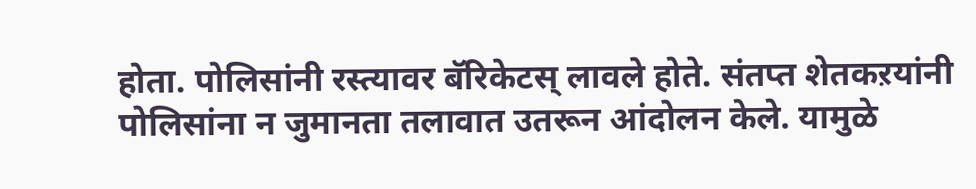होता. पोलिसांनी रस्त्यावर बॅरिकेटस् लावले होते. संतप्त शेतकऱयांनी पोलिसांना न जुमानता तलावात उतरून आंदोलन केले. यामुळे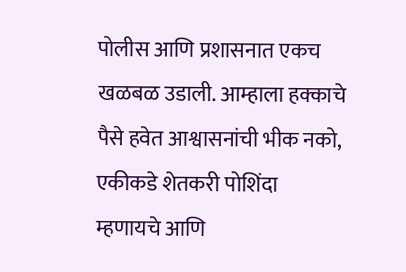पोलीस आणि प्रशासनात एकच खळबळ उडाली. आम्हाला हक्काचे पैसे हवेत आश्वासनांची भीक नको, एकीकडे शेतकरी पोशिंदा म्हणायचे आणि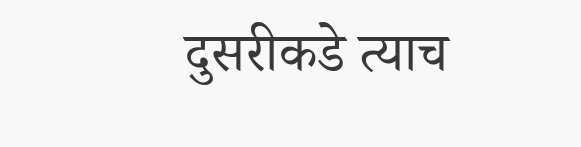दुसरीकडे त्याच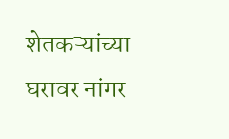शेतकऱ्यांच्या घरावर नांगर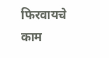फिरवायचे काम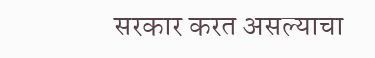सरकार करत असल्याचा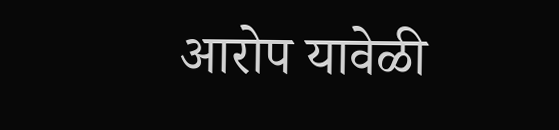आरोप यावेळी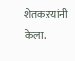शेतकऱयांनी केला.